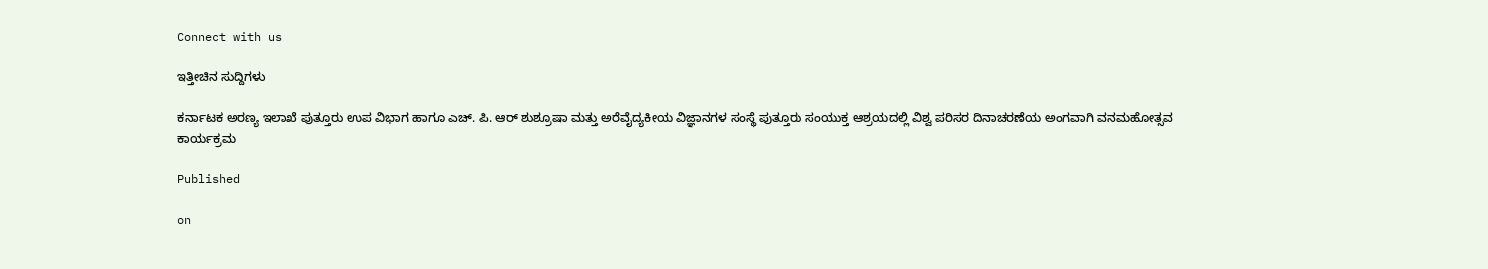Connect with us

ಇತ್ತೀಚಿನ ಸುದ್ದಿಗಳು

ಕರ್ನಾಟಕ ಅರಣ್ಯ ಇಲಾಖೆ ಪುತ್ತೂರು ಉಪ ವಿಭಾಗ ಹಾಗೂ ಎಚ್. ಪಿ. ಆರ್ ಶುಶ್ರೂಷಾ ಮತ್ತು ಅರೆವೈದ್ಯಕೀಯ ವಿಜ್ಞಾನಗಳ ಸಂಸ್ಥೆ ಪುತ್ತೂರು ಸಂಯುಕ್ತ ಆಶ್ರಯದಲ್ಲಿ ವಿಶ್ವ ಪರಿಸರ ದಿನಾಚರಣೆಯ ಅಂಗವಾಗಿ ವನಮಹೋತ್ಸವ ಕಾರ್ಯಕ್ರಮ

Published

on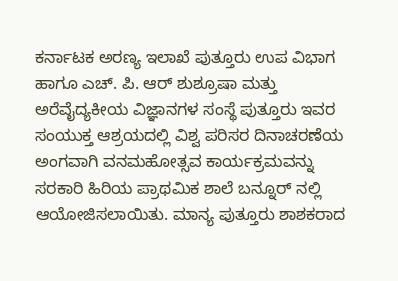ಕರ್ನಾಟಕ ಅರಣ್ಯ ಇಲಾಖೆ ಪುತ್ತೂರು ಉಪ ವಿಭಾಗ ಹಾಗೂ ಎಚ್. ಪಿ. ಆರ್ ಶುಶ್ರೂಷಾ ಮತ್ತು ಅರೆವೈದ್ಯಕೀಯ ವಿಜ್ಞಾನಗಳ ಸಂಸ್ಥೆ ಪುತ್ತೂರು ಇವರ ಸಂಯುಕ್ತ ಆಶ್ರಯದಲ್ಲಿ ವಿಶ್ವ ಪರಿಸರ ದಿನಾಚರಣೆಯ ಅಂಗವಾಗಿ ವನಮಹೋತ್ಸವ ಕಾರ್ಯಕ್ರಮವನ್ನು ಸರಕಾರಿ ಹಿರಿಯ ಪ್ರಾಥಮಿಕ ಶಾಲೆ ಬನ್ನೂರ್ ನಲ್ಲಿ ಆಯೋಜಿಸಲಾಯಿತು. ಮಾನ್ಯ ಪುತ್ತೂರು ಶಾಶಕರಾದ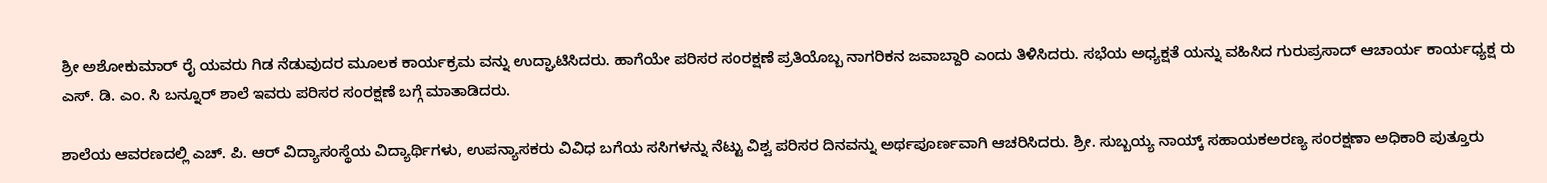ಶ್ರೀ ಅಶೋಕುಮಾರ್ ರೈ ಯವರು ಗಿಡ ನೆಡುವುದರ ಮೂಲಕ ಕಾರ್ಯಕ್ರಮ ವನ್ನು ಉದ್ಘಾಟಿಸಿದರು. ಹಾಗೆಯೇ ಪರಿಸರ ಸಂರಕ್ಷಣೆ ಪ್ರತಿಯೊಬ್ಬ ನಾಗರಿಕನ ಜವಾಬ್ದಾರಿ ಎಂದು ತಿಳಿಸಿದರು. ಸಭೆಯ ಅಧ್ಯಕ್ಷತೆ ಯನ್ನು ವಹಿಸಿದ ಗುರುಪ್ರಸಾದ್ ಆಚಾರ್ಯ ಕಾರ್ಯಧ್ಯಕ್ಷ ರು ಎಸ್. ಡಿ. ಎಂ. ಸಿ ಬನ್ನೂರ್ ಶಾಲೆ ಇವರು ಪರಿಸರ ಸಂರಕ್ಷಣೆ ಬಗ್ಗೆ ಮಾತಾಡಿದರು.

ಶಾಲೆಯ ಆವರಣದಲ್ಲಿ ಎಚ್. ಪಿ. ಆರ್ ವಿದ್ಯಾಸಂಸ್ಥೆಯ ವಿದ್ಯಾರ್ಥಿಗಳು, ಉಪನ್ಯಾಸಕರು ವಿವಿಧ ಬಗೆಯ ಸಸಿಗಳನ್ನು ನೆಟ್ಟು ವಿಶ್ವ ಪರಿಸರ ದಿನವನ್ನು ಅರ್ಥಪೂರ್ಣವಾಗಿ ಆಚರಿಸಿದರು. ಶ್ರೀ. ಸುಬ್ಬಯ್ಯ ನಾಯ್ಕ್ ಸಹಾಯಕಅರಣ್ಯ ಸಂರಕ್ಷಣಾ ಅಧಿಕಾರಿ ಪುತ್ತೂರು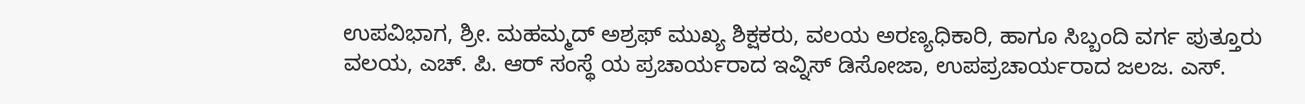ಉಪವಿಭಾಗ, ಶ್ರೀ. ಮಹಮ್ಮದ್ ಅಶ್ರಫ್ ಮುಖ್ಯ ಶಿಕ್ಷಕರು, ವಲಯ ಅರಣ್ಯಧಿಕಾರಿ, ಹಾಗೂ ಸಿಬ್ಬಂದಿ ವರ್ಗ ಪುತ್ತೂರು ವಲಯ, ಎಚ್. ಪಿ. ಆರ್ ಸಂಸ್ಥೆ ಯ ಪ್ರಚಾರ್ಯರಾದ ಇವ್ನಿಸ್ ಡಿಸೋಜಾ, ಉಪಪ್ರಚಾರ್ಯರಾದ ಜಲಜ. ಎಸ್.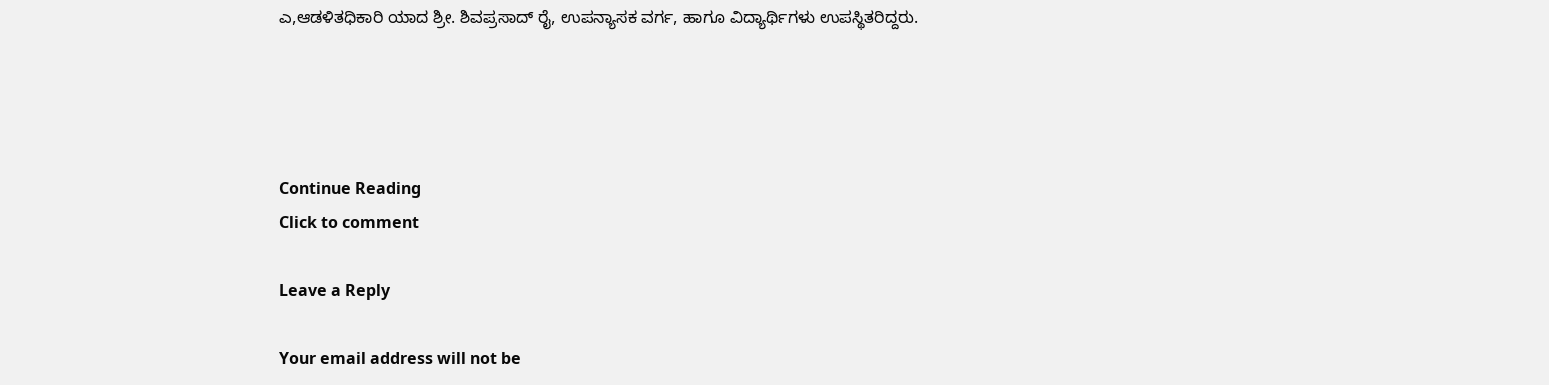ಎ,ಆಡಳಿತಧಿಕಾರಿ ಯಾದ ಶ್ರೀ. ಶಿವಪ್ರಸಾದ್ ರೈ, ಉಪನ್ಯಾಸಕ ವರ್ಗ, ಹಾಗೂ ವಿದ್ಯಾರ್ಥಿಗಳು ಉಪಸ್ಥಿತರಿದ್ದರು.




Continue Reading
Click to comment

Leave a Reply

Your email address will not be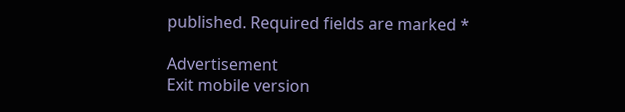published. Required fields are marked *

Advertisement
Exit mobile version